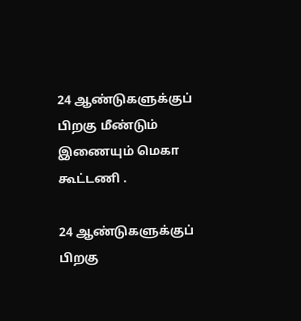24 ஆண்டுகளுக்குப் பிறகு மீண்டும் இணையும் மெகா கூட்டணி .

24 ஆண்டுகளுக்குப் பிறகு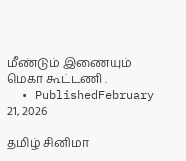மீண்டும் இணையும் மெகா கூட்டணி .
  • PublishedFebruary 21, 2026

தமிழ் சினிமா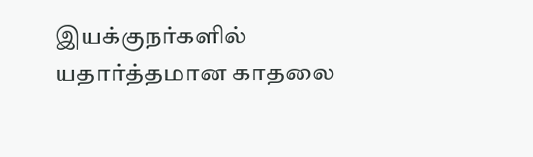இயக்குநர்களில் யதார்த்தமான காதலை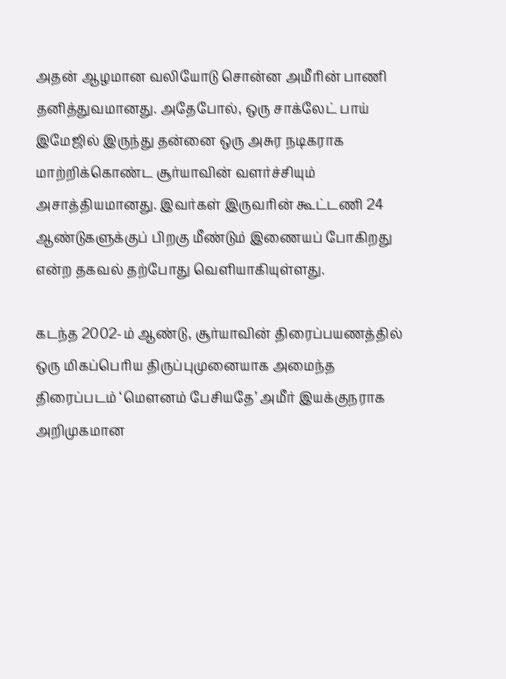அதன் ஆழமான வலியோடு சொன்ன அமீரின் பாணி தனித்துவமானது. அதேபோல், ஒரு சாக்லேட் பாய் இமேஜில் இருந்து தன்னை ஒரு அசுர நடிகராக மாற்றிக்கொண்ட சூர்யாவின் வளர்ச்சியும் அசாத்தியமானது. இவர்கள் இருவரின் கூட்டணி 24 ஆண்டுகளுக்குப் பிறகு மீண்டும் இணையப் போகிறது என்ற தகவல் தற்போது வெளியாகியுள்ளது.

கடந்த 2002-ம் ஆண்டு, சூர்யாவின் திரைப்பயணத்தில் ஒரு மிகப்பெரிய திருப்புமுனையாக அமைந்த திரைப்படம் ‘மௌனம் பேசியதே’ அமீர் இயக்குநராக அறிமுகமான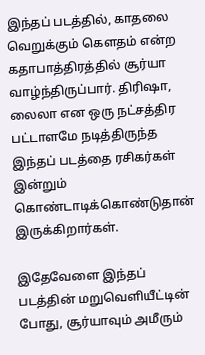இந்தப் படத்தில், காதலை வெறுக்கும் கௌதம் என்ற கதாபாத்திரத்தில் சூர்யா வாழ்ந்திருப்பார். திரிஷா, லைலா என ஒரு நட்சத்திர பட்டாளமே நடித்திருந்த இந்தப் படத்தை ரசிகர்கள் இன்றும் கொண்டாடிக்கொண்டுதான் இருக்கிறார்கள்.

இதேவேளை இந்தப் படத்தின் மறுவெளியீட்டின் போது, சூர்யாவும் அமீரும்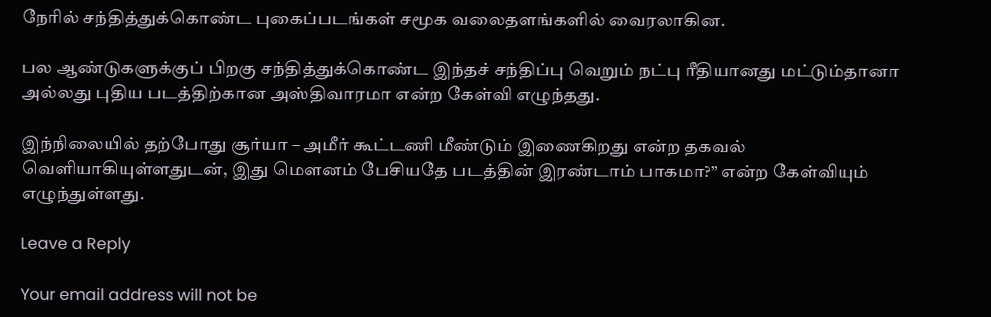நேரில் சந்தித்துக்கொண்ட புகைப்படங்கள் சமூக வலைதளங்களில் வைரலாகின.

பல ஆண்டுகளுக்குப் பிறகு சந்தித்துக்கொண்ட இந்தச் சந்திப்பு வெறும் நட்பு ரீதியானது மட்டும்தானா அல்லது புதிய படத்திற்கான அஸ்திவாரமா என்ற கேள்வி எழுந்தது.

இந்நிலையில் தற்போது சூர்யா – அமீர் கூட்டணி மீண்டும் இணைகிறது என்ற தகவல் வெளியாகியுள்ளதுடன், இது மௌனம் பேசியதே படத்தின் இரண்டாம் பாகமா?” என்ற கேள்வியும் எழுந்துள்ளது.

Leave a Reply

Your email address will not be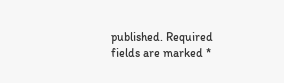published. Required fields are marked *